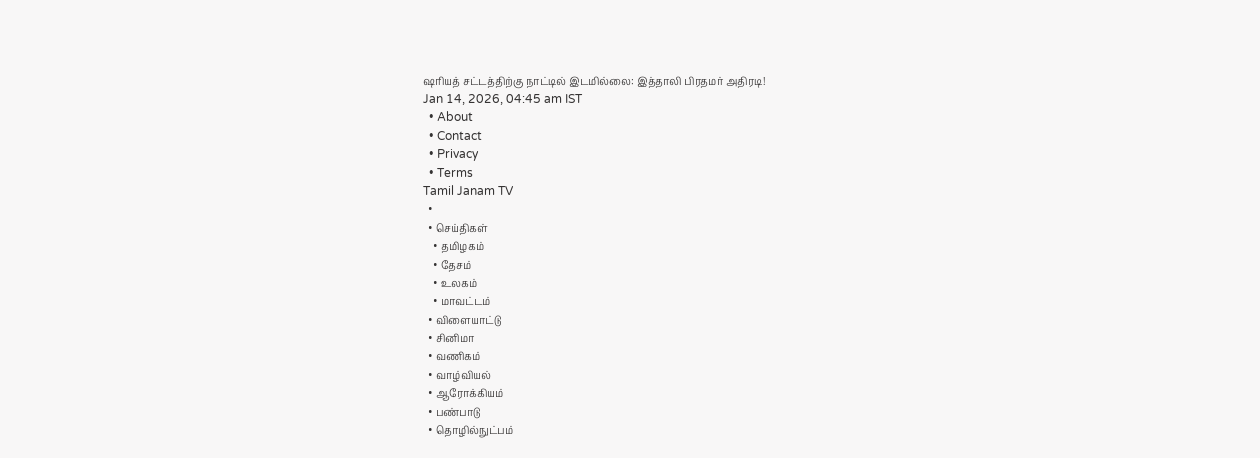ஷரியத் சட்டத்திற்கு நாட்டில் இடமில்லை: இத்தாலி பிரதமர் அதிரடி!
Jan 14, 2026, 04:45 am IST
  • About
  • Contact
  • Privacy
  • Terms
Tamil Janam TV
  •
  • செய்திகள்
    • தமிழகம்
    • தேசம்
    • உலகம்
    • மாவட்டம்
  • விளையாட்டு
  • சினிமா
  • வணிகம்
  • வாழ்வியல்
  • ஆரோக்கியம்
  • பண்பாடு
  • தொழில்நுட்பம்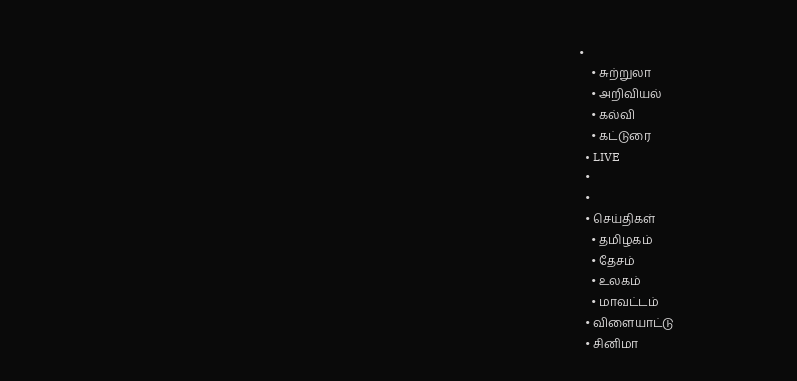•
    • சுற்றுலா
    • அறிவியல்
    • கல்வி
    • கட்டுரை
  • LIVE
  •
  •
  • செய்திகள்
    • தமிழகம்
    • தேசம்
    • உலகம்
    • மாவட்டம்
  • விளையாட்டு
  • சினிமா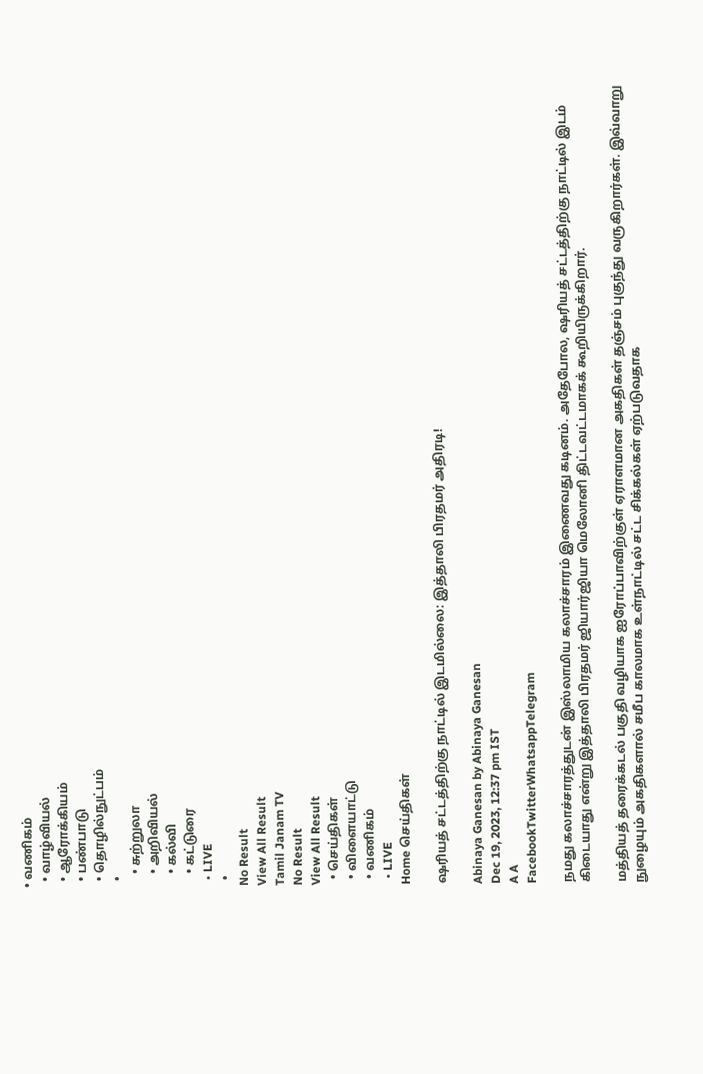• வணிகம்
  • வாழ்வியல்
  • ஆரோக்கியம்
  • பண்பாடு
  • தொழில்நுட்பம்
  •
    • சுற்றுலா
    • அறிவியல்
    • கல்வி
    • கட்டுரை
  • LIVE
  •
No Result
View All Result
Tamil Janam TV
No Result
View All Result
  • செய்திகள்
  • விளையாட்டு
  • வணிகம்
  • LIVE
Home செய்திகள்

ஷரியத் சட்டத்திற்கு நாட்டில் இடமில்லை: இத்தாலி பிரதமர் அதிரடி!

Abinaya Ganesan by Abinaya Ganesan
Dec 19, 2023, 12:37 pm IST
A A
FacebookTwitterWhatsappTelegram

நமது கலாச்சாரத்துடன் இஸ்லாமிய கலாச்சாரம் இணைவது கடினம். அதேபோல, ஷரியத் சட்டத்திற்கு நாட்டில் இடம் கிடையாது என்று இத்தாலி பிரதமர் ஜியார்ஜியா மெலோனி திட்டவட்டமாகக் கூறியிருக்கிறார்.

மத்தியத் தரைக்கடல் பகுதி வழியாக ஐரோப்பாவிற்குள் ஏராளமான அகதிகள் தஞ்சம் புகுந்து வருகிறார்கள். இவ்வாறு நுழையும் அகதிகளால் சமீப காலமாக உள்நாட்டில் சட்ட சிக்கல்கள் ஏற்படுவதாக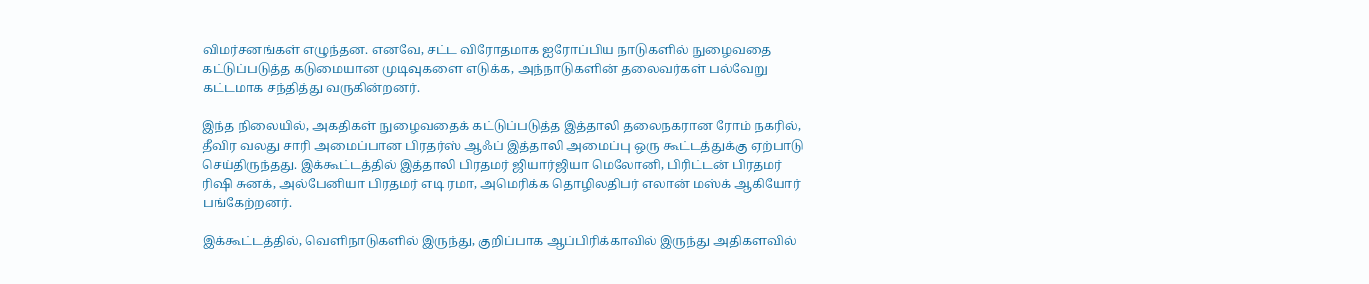விமர்சனங்கள் எழுந்தன. எனவே, சட்ட விரோதமாக ஐரோப்பிய நாடுகளில் நுழைவதை கட்டுப்படுத்த கடுமையான முடிவுகளை எடுக்க, அந்நாடுகளின் தலைவர்கள் பல்வேறு கட்டமாக சந்தித்து வருகின்றனர்.

இந்த நிலையில், அகதிகள் நுழைவதைக் கட்டுப்படுத்த இத்தாலி தலைநகரான ரோம் நகரில், தீவிர வலது சாரி அமைப்பான பிரதர்ஸ் ஆஃப் இத்தாலி அமைப்பு ஒரு கூட்டத்துக்கு ஏற்பாடு செய்திருந்தது. இக்கூட்டத்தில் இத்தாலி பிரதமர் ஜியார்ஜியா மெலோனி, பிரிட்டன் பிரதமர் ரிஷி சுனக், அல்பேனியா பிரதமர் எடி ரமா, அமெரிக்க தொழிலதிபர் எலான் மஸ்க் ஆகியோர் பங்கேற்றனர்.

இக்கூட்டத்தில், வெளிநாடுகளில் இருந்து, குறிப்பாக ஆப்பிரிக்காவில் இருந்து அதிகளவில்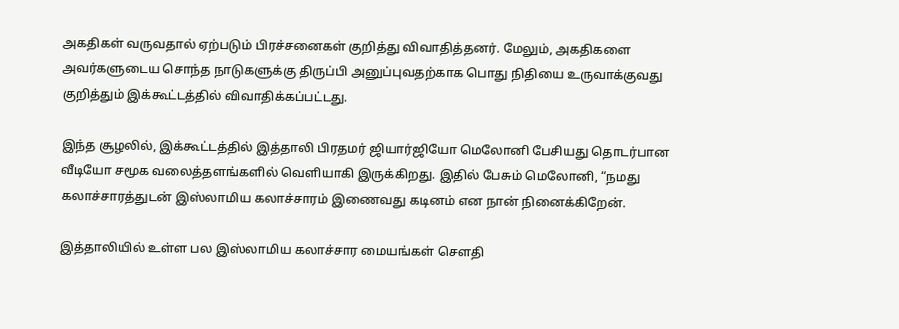அகதிகள் வருவதால் ஏற்படும் பிரச்சனைகள் குறித்து விவாதித்தனர். மேலும், அகதிகளை அவர்களுடைய சொந்த நாடுகளுக்கு திருப்பி அனுப்புவதற்காக பொது நிதியை உருவாக்குவது குறித்தும் இக்கூட்டத்தில் விவாதிக்கப்பட்டது.

இந்த சூழலில், இக்கூட்டத்தில் இத்தாலி பிரதமர் ஜியார்ஜியோ மெலோனி பேசியது தொடர்பான வீடியோ சமூக வலைத்தளங்களில் வெளியாகி இருக்கிறது. இதில் பேசும் மெலோனி, “நமது கலாச்சாரத்துடன் இஸ்லாமிய கலாச்சாரம் இணைவது கடினம் என நான் நினைக்கிறேன்.

இத்தாலியில் உள்ள பல இஸ்லாமிய கலாச்சார மையங்கள் சௌதி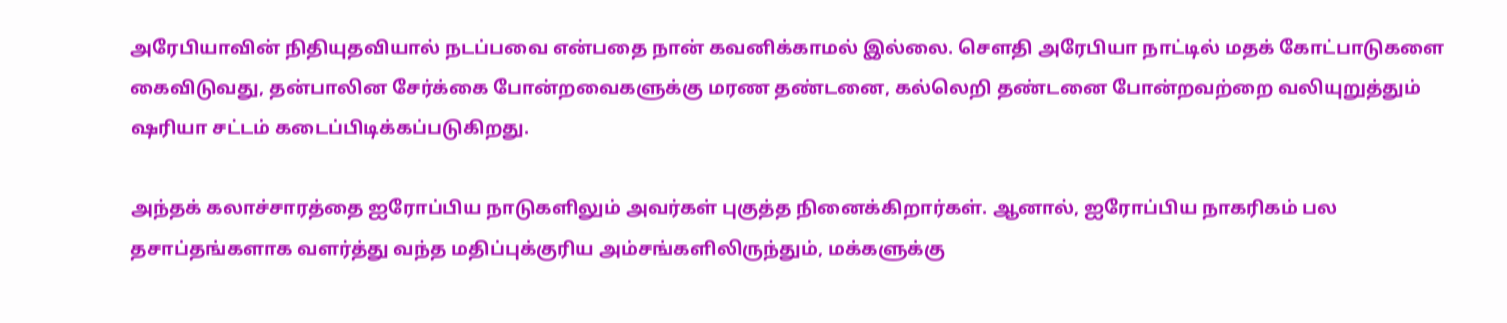அரேபியாவின் நிதியுதவியால் நடப்பவை என்பதை நான் கவனிக்காமல் இல்லை. சௌதி அரேபியா நாட்டில் மதக் கோட்பாடுகளை கைவிடுவது, தன்பாலின சேர்க்கை போன்றவைகளுக்கு மரண தண்டனை, கல்லெறி தண்டனை போன்றவற்றை வலியுறுத்தும் ஷரியா சட்டம் கடைப்பிடிக்கப்படுகிறது.

அந்தக் கலாச்சாரத்தை ஐரோப்பிய நாடுகளிலும் அவர்கள் புகுத்த நினைக்கிறார்கள். ஆனால், ஐரோப்பிய நாகரிகம் பல தசாப்தங்களாக வளர்த்து வந்த மதிப்புக்குரிய அம்சங்களிலிருந்தும், மக்களுக்கு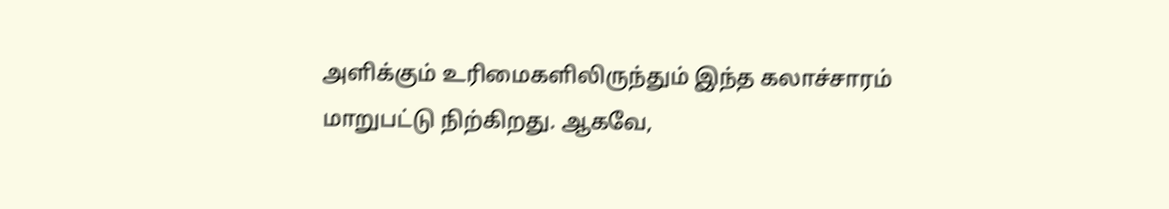அளிக்கும் உரிமைகளிலிருந்தும் இந்த கலாச்சாரம் மாறுபட்டு நிற்கிறது. ஆகவே,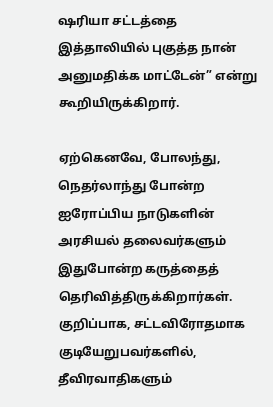ஷரியா சட்டத்தை இத்தாலியில் புகுத்த நான் அனுமதிக்க மாட்டேன்” என்று கூறியிருக்கிறார்.

ஏற்கெனவே, போலந்து, நெதர்லாந்து போன்ற ஐரோப்பிய நாடுகளின் அரசியல் தலைவர்களும் இதுபோன்ற கருத்தைத் தெரிவித்திருக்கிறார்கள். குறிப்பாக, சட்டவிரோதமாக குடியேறுபவர்களில், தீவிரவாதிகளும்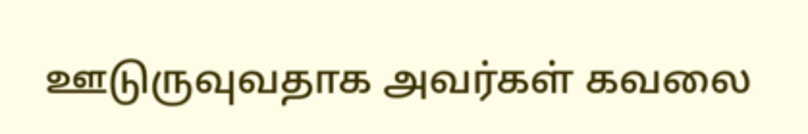ஊடுருவுவதாக அவர்கள் கவலை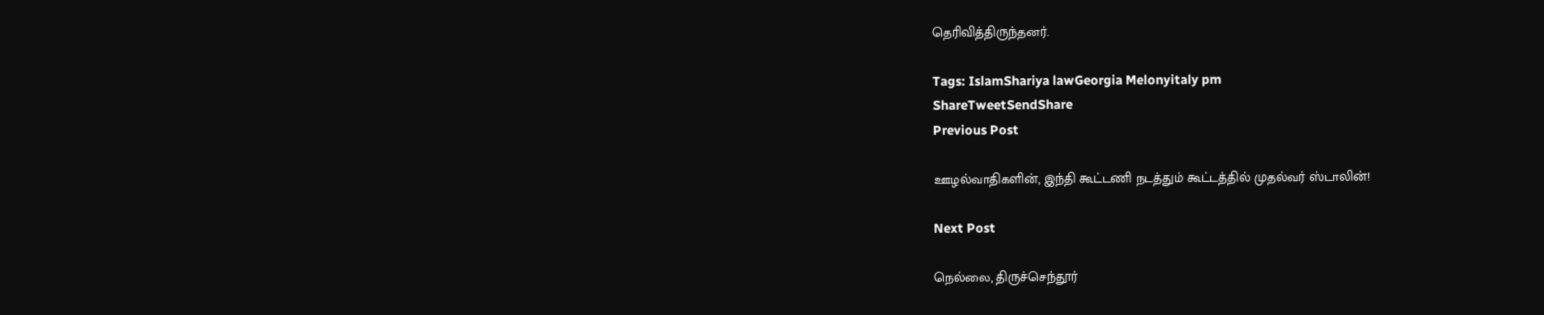தெரிவித்திருந்தனர்.

Tags: IslamShariya lawGeorgia Melonyitaly pm
ShareTweetSendShare
Previous Post

ஊழல்வாதிகளின், இந்தி கூட்டணி நடத்தும் கூட்டத்தில் முதல்வர் ஸ்டாலின்!

Next Post

நெல்லை, திருச்செந்தூர்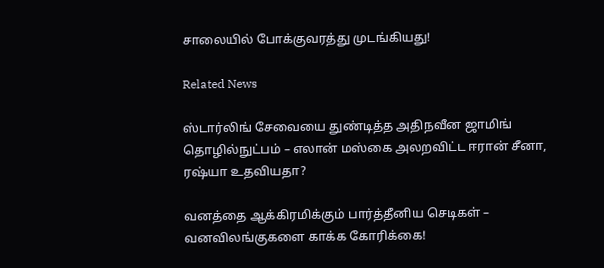சாலையில் போக்குவரத்து முடங்கியது!

Related News

ஸ்டார்லிங் சேவையை துண்டித்த அதிநவீன ஜாமிங் தொழில்நுட்பம் – எலான் மஸ்கை அலறவிட்ட ஈரான் சீனா, ரஷ்யா உதவியதா?

வனத்தை ஆக்கிரமிக்கும் பார்த்தீனிய செடிகள் – வனவிலங்குகளை காக்க கோரிக்கை!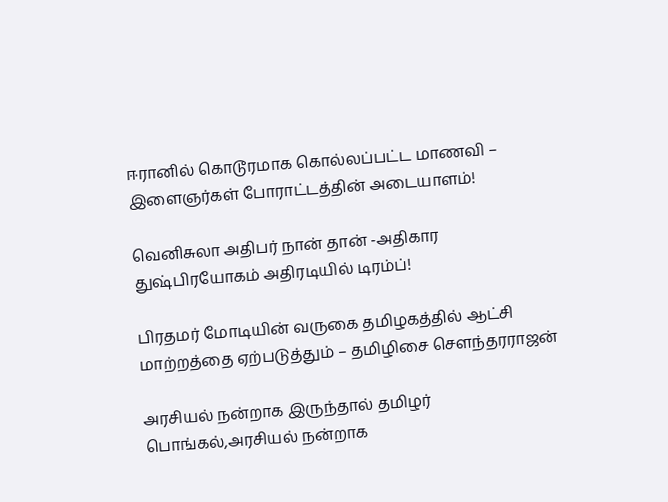ஈரானில் கொடூரமாக கொல்லப்பட்ட மாணவி – இளைஞர்கள் போராட்டத்தின் அடையாளம்!

வெனிசுலா அதிபர் நான் தான் -அதிகார துஷ்பிரயோகம் அதிரடியில் டிரம்ப்!

பிரதமர் மோடியின் வருகை தமிழகத்தில் ஆட்சி மாற்றத்தை ஏற்படுத்தும் – தமிழிசை சௌந்தரராஜன்

அரசியல் நன்றாக இருந்தால் தமிழர் பொங்கல்,அரசியல் நன்றாக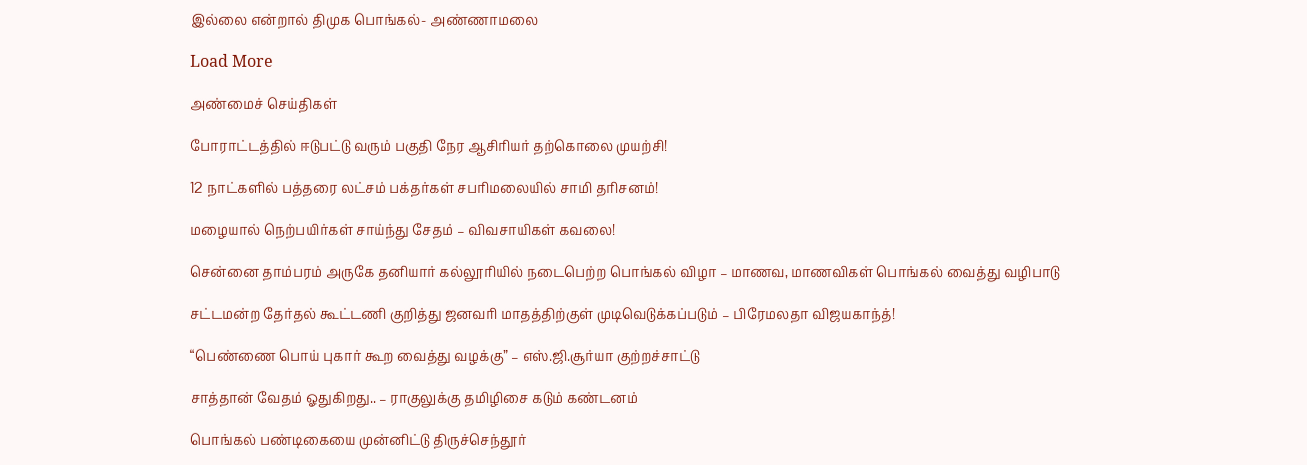இல்லை என்றால் திமுக பொங்கல்- அண்ணாமலை

Load More

அண்மைச் செய்திகள்

போராட்டத்தில் ஈடுபட்டு வரும் பகுதி நேர ஆசிரியர் தற்கொலை முயற்சி!

12 நாட்களில் பத்தரை லட்சம் பக்தர்கள் சபரிமலையில் சாமி தரிசனம்!

மழையால் நெற்பயிர்கள் சாய்ந்து சேதம் – விவசாயிகள் கவலை!

சென்னை தாம்பரம் அருகே தனியார் கல்லூரியில் நடைபெற்ற பொங்கல் விழா – மாணவ, மாணவிகள் பொங்கல் வைத்து வழிபாடு

சட்டமன்ற தேர்தல் கூட்டணி குறித்து ஜனவரி மாதத்திற்குள் முடிவெடுக்கப்படும் – பிரேமலதா விஜயகாந்த்!

“பெண்ணை பொய் புகார் கூற வைத்து வழக்கு” – எஸ்.ஜி.சூர்யா குற்றச்சாட்டு

சாத்தான் வேதம் ஓதுகிறது.. – ராகுலுக்கு தமிழிசை கடும் கண்டனம்

பொங்கல் பண்டிகையை முன்னிட்டு திருச்செந்தூர்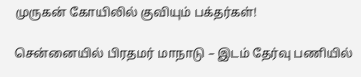முருகன் கோயிலில் குவியும் பக்தர்கள்!

சென்னையில் பிரதமர் மாநாடு – இடம் தேர்வு பணியில்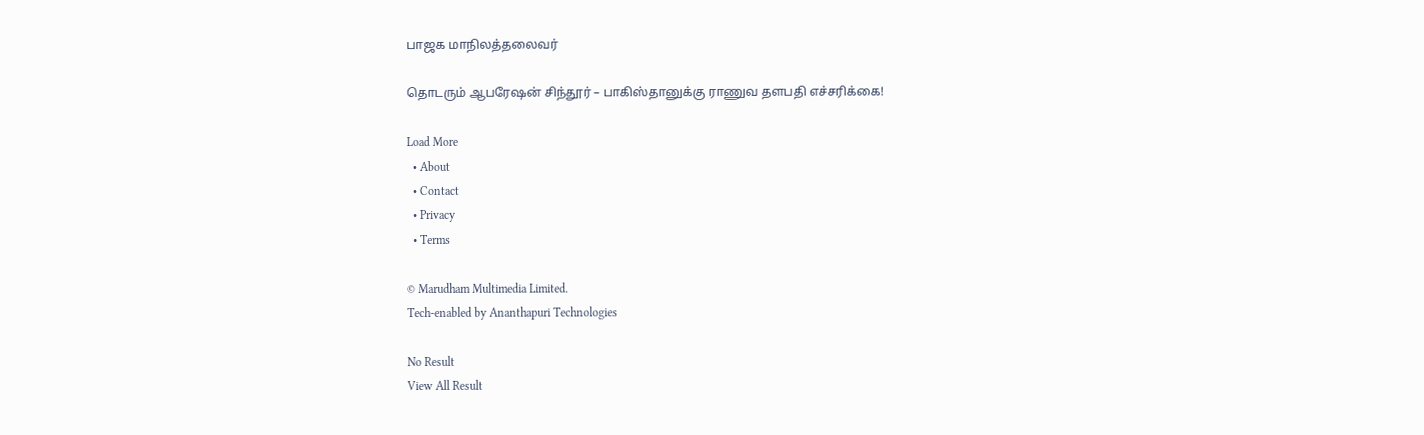பாஜக மாநிலத்தலைவர்

தொடரும் ஆபரேஷன் சிந்தூர் – பாகிஸ்தானுக்கு ராணுவ தளபதி எச்சரிக்கை!

Load More
  • About
  • Contact
  • Privacy
  • Terms

© Marudham Multimedia Limited.
Tech-enabled by Ananthapuri Technologies

No Result
View All Result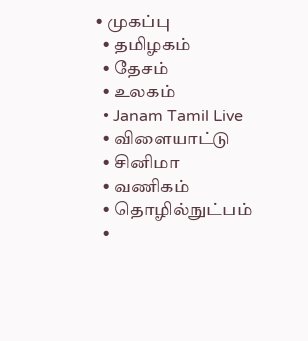• முகப்பு
  • தமிழகம்
  • தேசம்
  • உலகம்
  • Janam Tamil Live
  • விளையாட்டு
  • சினிமா
  • வணிகம்
  • தொழில்நுட்பம்
  •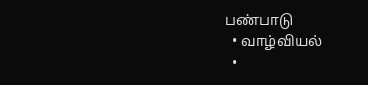பண்பாடு
  • வாழ்வியல்
  •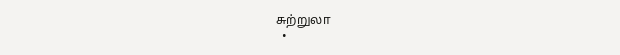சுற்றுலா
  •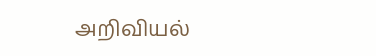அறிவியல்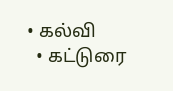• கல்வி
  • கட்டுரை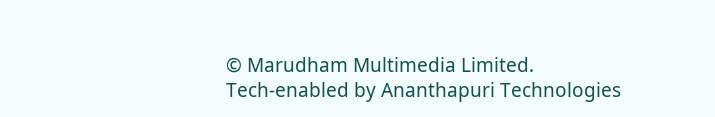© Marudham Multimedia Limited.
Tech-enabled by Ananthapuri Technologies